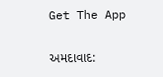Get The App

અમદાવાદ: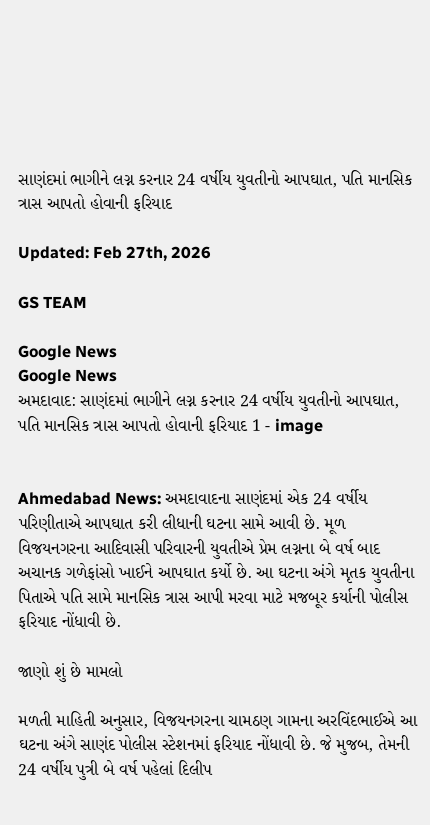સાણંદમાં ભાગીને લગ્ન કરનાર 24 વર્ષીય યુવતીનો આપઘાત, પતિ માનસિક ત્રાસ આપતો હોવાની ફરિયાદ

Updated: Feb 27th, 2026

GS TEAM

Google News
Google News
અમદાવાદ: સાણંદમાં ભાગીને લગ્ન કરનાર 24 વર્ષીય યુવતીનો આપઘાત, પતિ માનસિક ત્રાસ આપતો હોવાની ફરિયાદ 1 - image


Ahmedabad News: અમદાવાદના સાણંદમાં એક 24 વર્ષીય પરિણીતાએ આપઘાત કરી લીધાની ઘટના સામે આવી છે. મૂળ વિજયનગરના આદિવાસી પરિવારની યુવતીએ પ્રેમ લગ્નના બે વર્ષ બાદ અચાનક ગળેફાંસો ખાઈને આપઘાત કર્યો છે. આ ઘટના અંગે મૃતક યુવતીના પિતાએ પતિ સામે માનસિક ત્રાસ આપી મરવા માટે મજબૂર કર્યાની પોલીસ ફરિયાદ નોંધાવી છે.

જાણો શું છે મામલો

મળતી માહિતી અનુસાર, વિજયનગરના ચામઠણ ગામના અરવિંદભાઈએ આ ઘટના અંગે સાણંદ પોલીસ સ્ટેશનમાં ફરિયાદ નોંધાવી છે. જે મુજબ, તેમની 24 વર્ષીય પુત્રી બે વર્ષ પહેલાં દિલીપ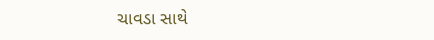ચાવડા સાથે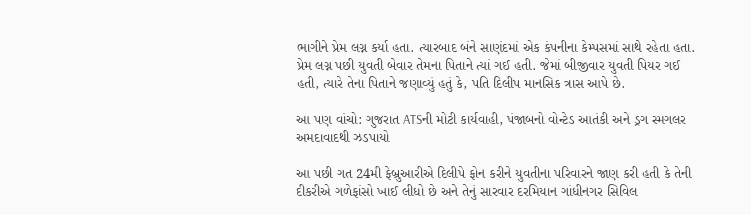ભાગીને પ્રેમ લગ્ન કર્યા હતા. ત્યારબાદ બંને સાણંદમાં એક કંપનીના કેમ્પસમાં સાથે રહેતા હતા. પ્રેમ લગ્ન પછી યુવતી બેવાર તેમના પિતાને ત્યાં ગઈ હતી. જેમાં બીજીવાર યુવતી પિયર ગઈ હતી, ત્યારે તેના પિતાને જણાવ્યું હતું કે, પતિ દિલીપ માનસિક ત્રાસ આપે છે.

આ પણ વાંચો: ગુજરાત ATSની મોટી કાર્યવાહી, પંજાબનો વોન્ટેડ આતંકી અને ડ્રગ સ્મગલર અમદાવાદથી ઝડપાયો

આ પછી ગત 24મી ફેબ્રુઆરીએ દિલીપે ફોન કરીને યુવતીના પરિવારને જાણ કરી હતી કે તેની દીકરીએ ગળેફાંસો ખાઈ લીધો છે અને તેનું સારવાર દરમિયાન ગાંધીનગર સિવિલ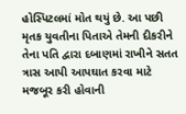હોસ્પિટલમાં મોત થયું છે. આ પછી મૃતક યુવતીના પિતાએ તેમની દીકરીને તેના પતિ દ્વારા દબાણમાં રાખીને સતત ત્રાસ આપી આપઘાત કરવા માટે મજબૂર કરી હોવાની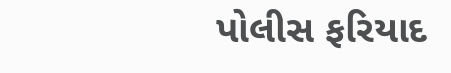પોલીસ ફરિયાદ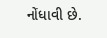નોંધાવી છે.